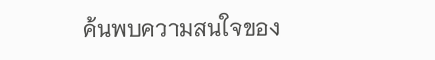ค้นพบความสนใจของ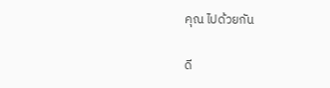คุณ ไปด้วยกัน

ดี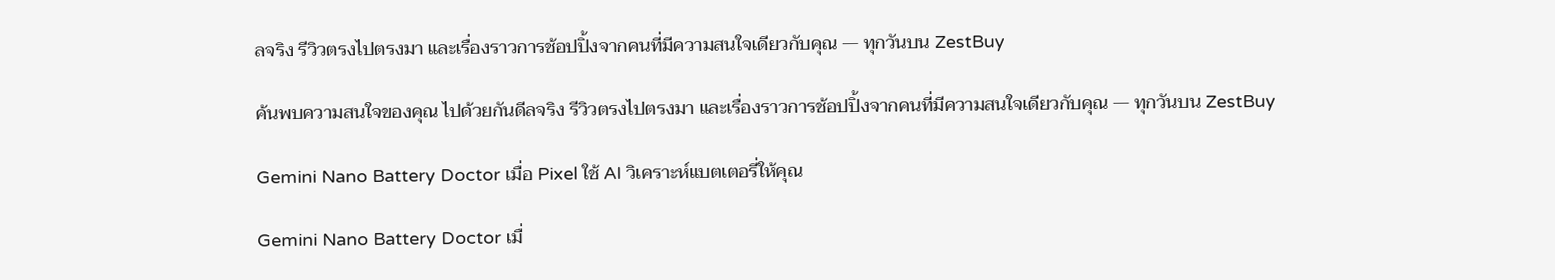ลจริง รีวิวตรงไปตรงมา และเรื่องราวการช้อปปิ้งจากคนที่มีความสนใจเดียวกับคุณ — ทุกวันบน ZestBuy

ค้นพบความสนใจของคุณ ไปด้วยกันดีลจริง รีวิวตรงไปตรงมา และเรื่องราวการช้อปปิ้งจากคนที่มีความสนใจเดียวกับคุณ — ทุกวันบน ZestBuy

Gemini Nano Battery Doctor เมื่อ Pixel ใช้ AI วิเคราะห์แบตเตอรี่ให้คุณ

Gemini Nano Battery Doctor เมื่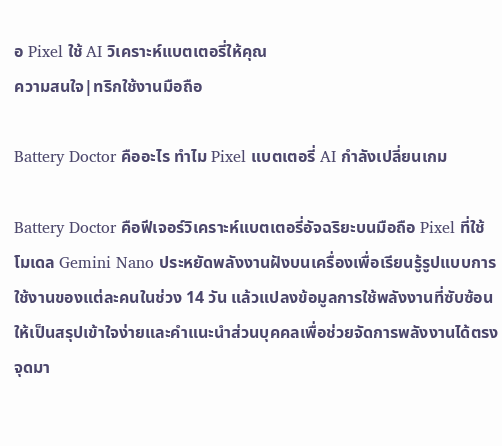อ Pixel ใช้ AI วิเคราะห์แบตเตอรี่ให้คุณ
ความสนใจ|ทริกใช้งานมือถือ

Battery Doctor คืออะไร ทำไม Pixel แบตเตอรี่ AI กำลังเปลี่ยนเกม

Battery Doctor คือฟีเจอร์วิเคราะห์แบตเตอรี่อัจฉริยะบนมือถือ Pixel ที่ใช้โมเดล Gemini Nano ประหยัดพลังงานฝังบนเครื่องเพื่อเรียนรู้รูปแบบการใช้งานของแต่ละคนในช่วง 14 วัน แล้วแปลงข้อมูลการใช้พลังงานที่ซับซ้อนให้เป็นสรุปเข้าใจง่ายและคำแนะนำส่วนบุคคลเพื่อช่วยจัดการพลังงานได้ตรงจุดมา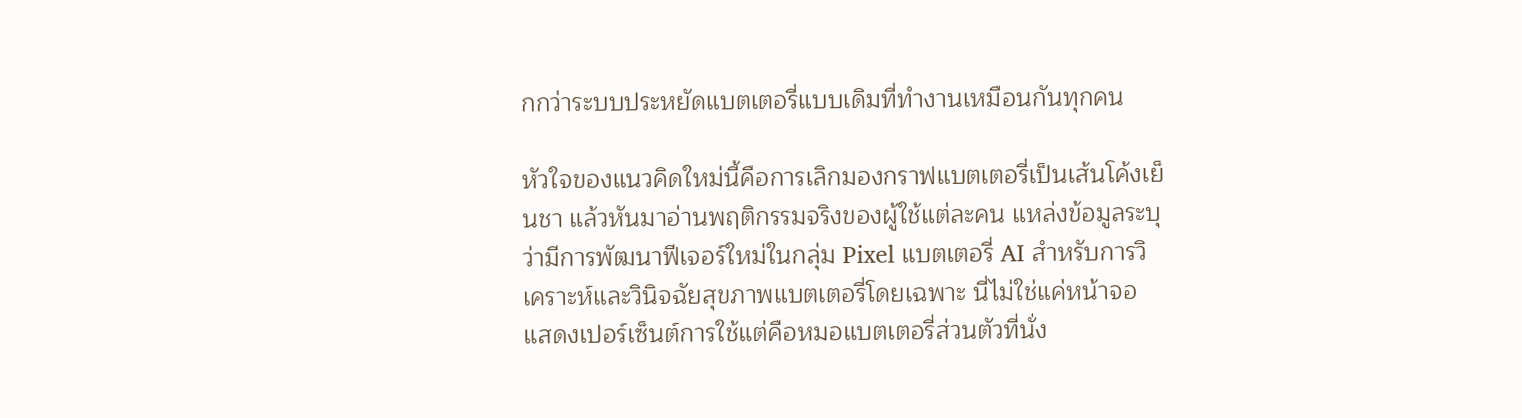กกว่าระบบประหยัดแบตเตอรี่แบบเดิมที่ทำงานเหมือนกันทุกคน

หัวใจของแนวคิดใหม่นี้คือการเลิกมองกราฟแบตเตอรี่เป็นเส้นโค้งเย็นชา แล้วหันมาอ่านพฤติกรรมจริงของผู้ใช้แต่ละคน แหล่งข้อมูลระบุว่ามีการพัฒนาฟีเจอร์ใหม่ในกลุ่ม Pixel แบตเตอรี่ AI สำหรับการวิเคราะห์และวินิจฉัยสุขภาพแบตเตอรี่โดยเฉพาะ นี่ไม่ใช่แค่หน้าจอแสดงเปอร์เซ็นต์การใช้แต่คือหมอแบตเตอรี่ส่วนตัวที่นั่ง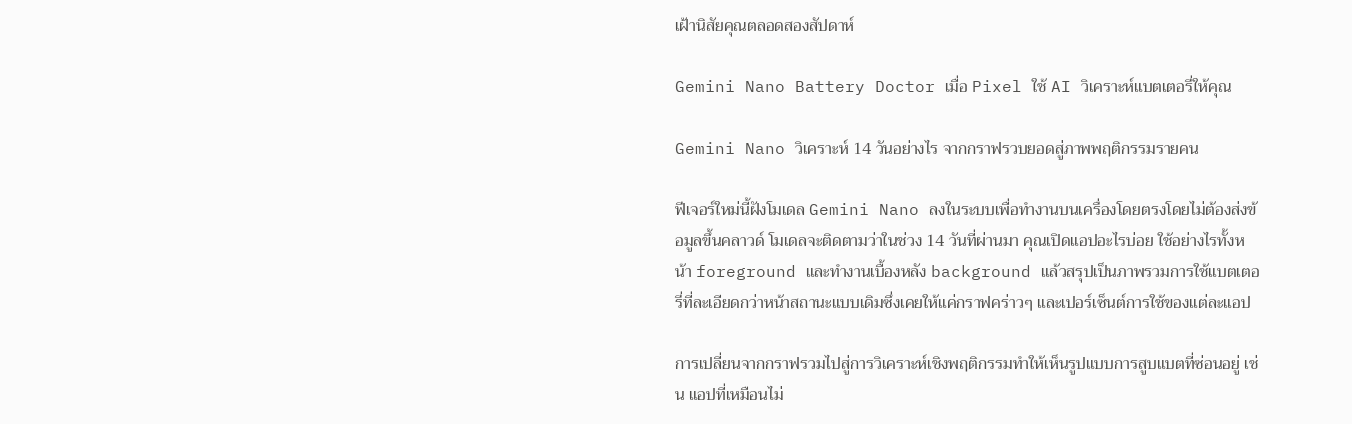เฝ้านิสัยคุณตลอดสองสัปดาห์

Gemini Nano Battery Doctor เมื่อ Pixel ใช้ AI วิเคราะห์แบตเตอรี่ให้คุณ

Gemini Nano วิเคราะห์ 14 วันอย่างไร จากกราฟรวบยอดสู่ภาพพฤติกรรมรายคน

ฟีเจอร์ใหม่นี้ฝังโมเดล Gemini Nano ลงในระบบเพื่อทำงานบนเครื่องโดยตรงโดยไม่ต้องส่งข้อมูลขึ้นคลาวด์ โมเดลจะติดตามว่าในช่วง 14 วันที่ผ่านมา คุณเปิดแอปอะไรบ่อย ใช้อย่างไรทั้งหน้า foreground และทำงานเบื้องหลัง background แล้วสรุปเป็นภาพรวมการใช้แบตเตอรี่ที่ละเอียดกว่าหน้าสถานะแบบเดิมซึ่งเคยให้แค่กราฟคร่าวๆ และเปอร์เซ็นต์การใช้ของแต่ละแอป

การเปลี่ยนจากกราฟรวมไปสู่การวิเคราะห์เชิงพฤติกรรมทำให้เห็นรูปแบบการสูบแบตที่ซ่อนอยู่ เช่น แอปที่เหมือนไม่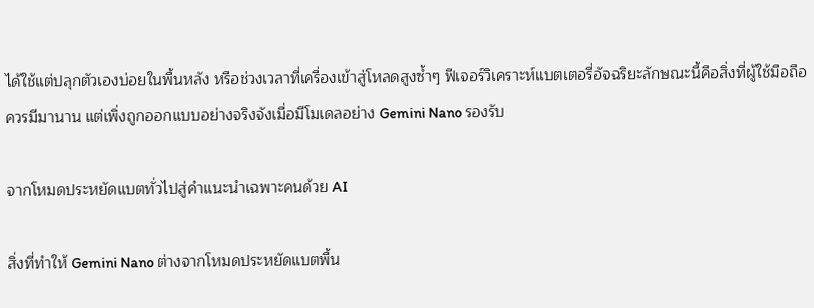ได้ใช้แต่ปลุกตัวเองบ่อยในพื้นหลัง หรือช่วงเวลาที่เครื่องเข้าสู่โหลดสูงซ้ำๆ ฟีเจอร์วิเคราะห์แบตเตอรี่อัจฉริยะลักษณะนี้คือสิ่งที่ผู้ใช้มือถือควรมีมานาน แต่เพิ่งถูกออกแบบอย่างจริงจังเมื่อมีโมเดลอย่าง Gemini Nano รองรับ

จากโหมดประหยัดแบตทั่วไปสู่คำแนะนำเฉพาะคนด้วย AI

สิ่งที่ทำให้ Gemini Nano ต่างจากโหมดประหยัดแบตพื้น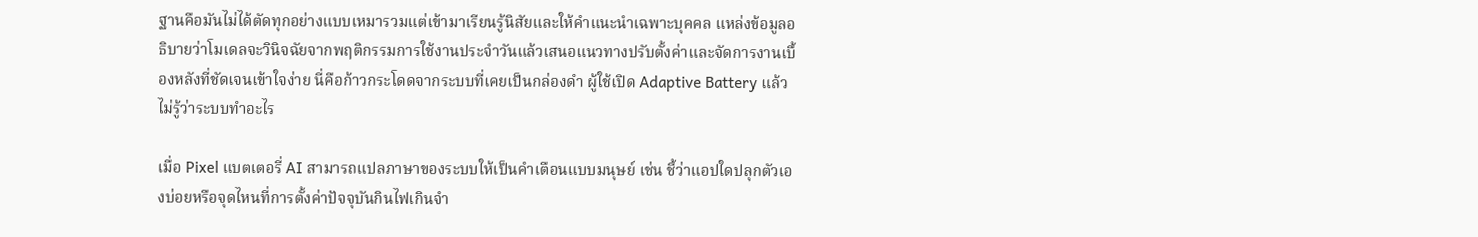ฐานคือมันไม่ได้ตัดทุกอย่างแบบเหมารวมแต่เข้ามาเรียนรู้นิสัยและให้คำแนะนำเฉพาะบุคคล แหล่งข้อมูลอธิบายว่าโมเดลจะวินิจฉัยจากพฤติกรรมการใช้งานประจำวันแล้วเสนอแนวทางปรับตั้งค่าและจัดการงานเบื้องหลังที่ชัดเจนเข้าใจง่าย นี่คือก้าวกระโดดจากระบบที่เคยเป็นกล่องดำ ผู้ใช้เปิด Adaptive Battery แล้วไม่รู้ว่าระบบทำอะไร

เมื่อ Pixel แบตเตอรี่ AI สามารถแปลภาษาของระบบให้เป็นคำเตือนแบบมนุษย์ เช่น ชี้ว่าแอปใดปลุกตัวเองบ่อยหรือจุดไหนที่การตั้งค่าปัจจุบันกินไฟเกินจำ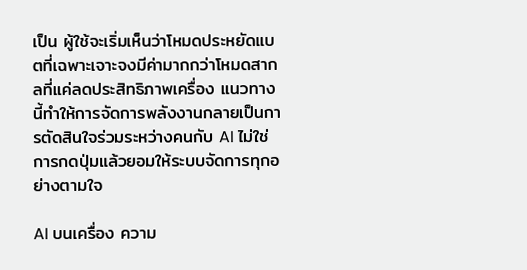เป็น ผู้ใช้จะเริ่มเห็นว่าโหมดประหยัดแบตที่เฉพาะเจาะจงมีค่ามากกว่าโหมดสากลที่แค่ลดประสิทธิภาพเครื่อง แนวทางนี้ทำให้การจัดการพลังงานกลายเป็นการตัดสินใจร่วมระหว่างคนกับ AI ไม่ใช่การกดปุ่มแล้วยอมให้ระบบจัดการทุกอย่างตามใจ

AI บนเครื่อง ความ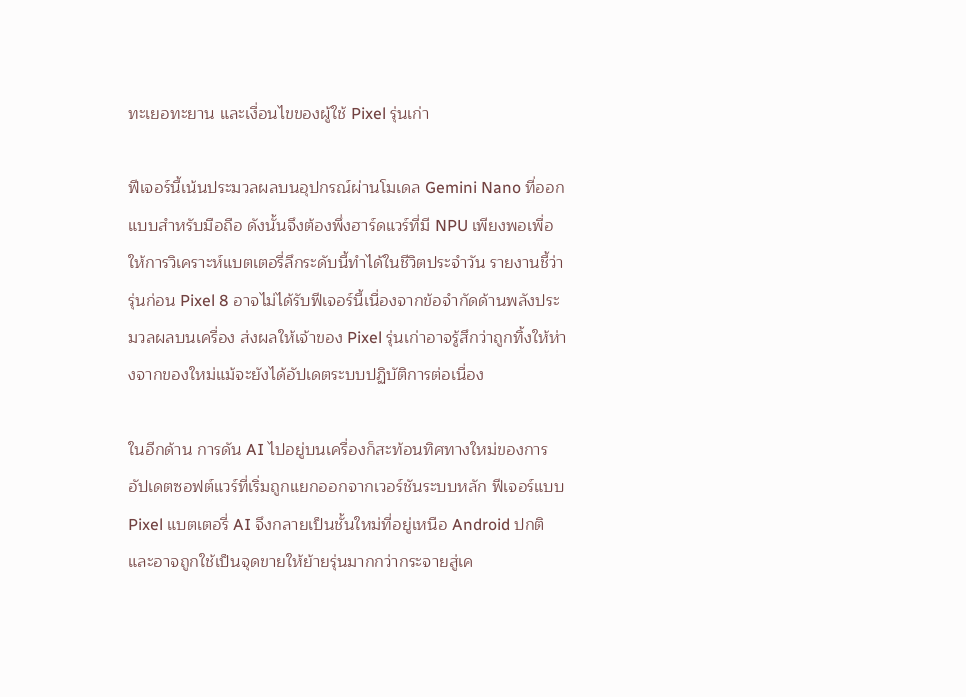ทะเยอทะยาน และเงื่อนไขของผู้ใช้ Pixel รุ่นเก่า

ฟีเจอร์นี้เน้นประมวลผลบนอุปกรณ์ผ่านโมเดล Gemini Nano ที่ออกแบบสำหรับมือถือ ดังนั้นจึงต้องพึ่งฮาร์ดแวร์ที่มี NPU เพียงพอเพื่อให้การวิเคราะห์แบตเตอรี่ลึกระดับนี้ทำได้ในชีวิตประจำวัน รายงานชี้ว่ารุ่นก่อน Pixel 8 อาจไม่ได้รับฟีเจอร์นี้เนื่องจากข้อจำกัดด้านพลังประมวลผลบนเครื่อง ส่งผลให้เจ้าของ Pixel รุ่นเก่าอาจรู้สึกว่าถูกทิ้งให้ห่างจากของใหม่แม้จะยังได้อัปเดตระบบปฏิบัติการต่อเนื่อง

ในอีกด้าน การดัน AI ไปอยู่บนเครื่องก็สะท้อนทิศทางใหม่ของการอัปเดตซอฟต์แวร์ที่เริ่มถูกแยกออกจากเวอร์ชันระบบหลัก ฟีเจอร์แบบ Pixel แบตเตอรี่ AI จึงกลายเป็นชั้นใหม่ที่อยู่เหนือ Android ปกติ และอาจถูกใช้เป็นจุดขายให้ย้ายรุ่นมากกว่ากระจายสู่เค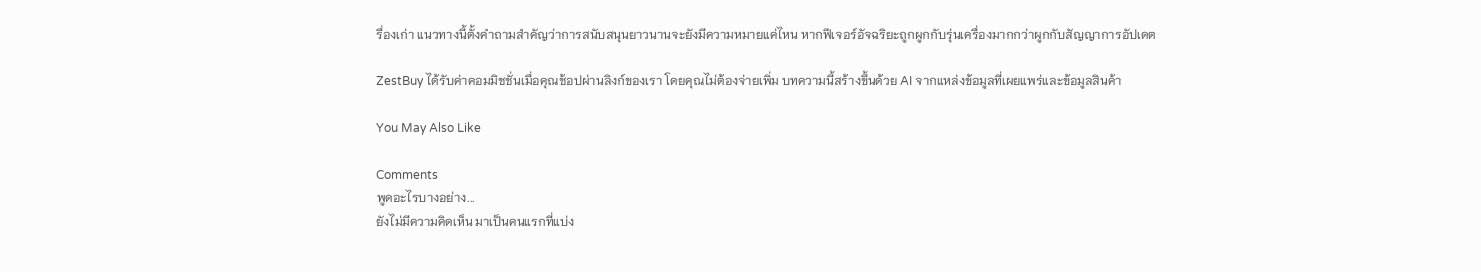รื่องเก่า แนวทางนี้ตั้งคำถามสำคัญว่าการสนับสนุนยาวนานจะยังมีความหมายแค่ไหน หากฟีเจอร์อัจฉริยะถูกผูกกับรุ่นเครื่องมากกว่าผูกกับสัญญาการอัปเดต

ZestBuy ได้รับค่าคอมมิชชั่นเมื่อคุณช้อปผ่านลิงก์ของเรา โดยคุณไม่ต้องจ่ายเพิ่ม บทความนี้สร้างขึ้นด้วย AI จากแหล่งข้อมูลที่เผยแพร่และข้อมูลสินค้า

You May Also Like

Comments
พูดอะไรบางอย่าง...
ยังไม่มีความคิดเห็น มาเป็นคนแรกที่แบ่ง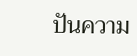ปันความ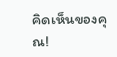คิดเห็นของคุณ!